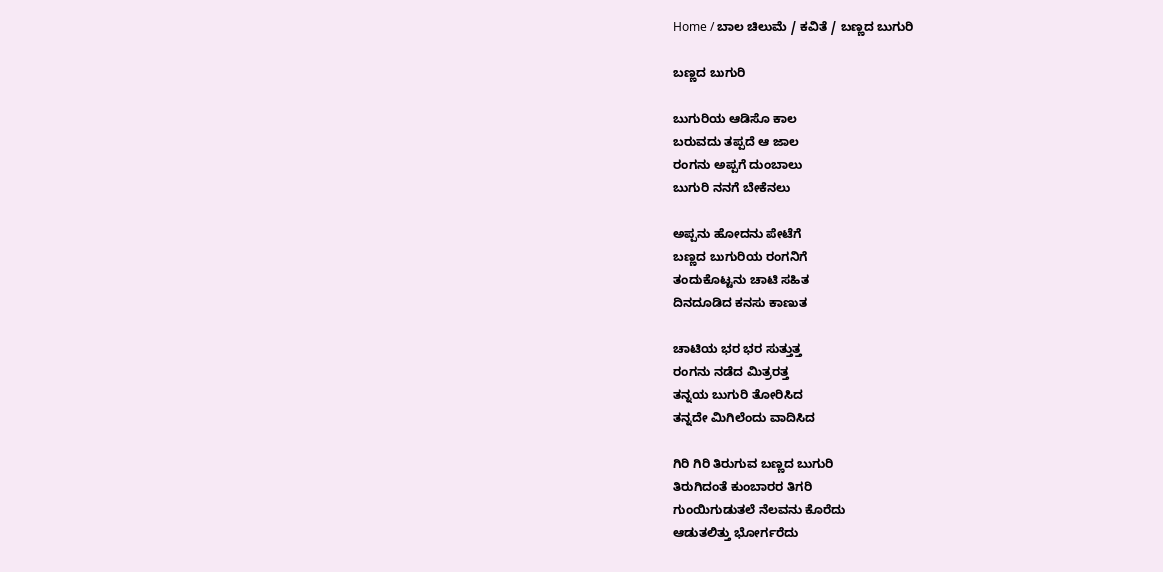Home / ಬಾಲ ಚಿಲುಮೆ / ಕವಿತೆ / ಬಣ್ಣದ ಬುಗುರಿ

ಬಣ್ಣದ ಬುಗುರಿ

ಬುಗುರಿಯ ಆಡಿಸೊ ಕಾಲ
ಬರುವದು ತಪ್ಪದೆ ಆ ಜಾಲ
ರಂಗನು ಅಪ್ಪಗೆ ದುಂಬಾಲು
ಬುಗುರಿ ನನಗೆ ಬೇಕೆನಲು

ಅಪ್ಪನು ಹೋದನು ಪೇಟೆಗೆ
ಬಣ್ಣದ ಬುಗುರಿಯ ರಂಗನಿಗೆ
ತಂದುಕೊಟ್ಟನು ಚಾಟಿ ಸಹಿತ
ದಿನದೂಡಿದ ಕನಸು ಕಾಣುತ

ಚಾಟಿಯ ಭರ ಭರ ಸುತ್ತುತ್ತ
ರಂಗನು ನಡೆದ ಮಿತ್ರರತ್ತ
ತನ್ನಯ ಬುಗುರಿ ತೋರಿಸಿದ
ತನ್ನದೇ ಮಿಗಿಲೆಂದು ವಾದಿಸಿದ

ಗಿರಿ ಗಿರಿ ತಿರುಗುವ ಬಣ್ಣದ ಬುಗುರಿ
ತಿರುಗಿದಂತೆ ಕುಂಬಾರರ ತಿಗರಿ
ಗುಂಯಿಗುಡುತಲೆ ನೆಲವನು ಕೊರೆದು
ಆಡುತಲಿತ್ತು ಭೋರ್ಗರೆದು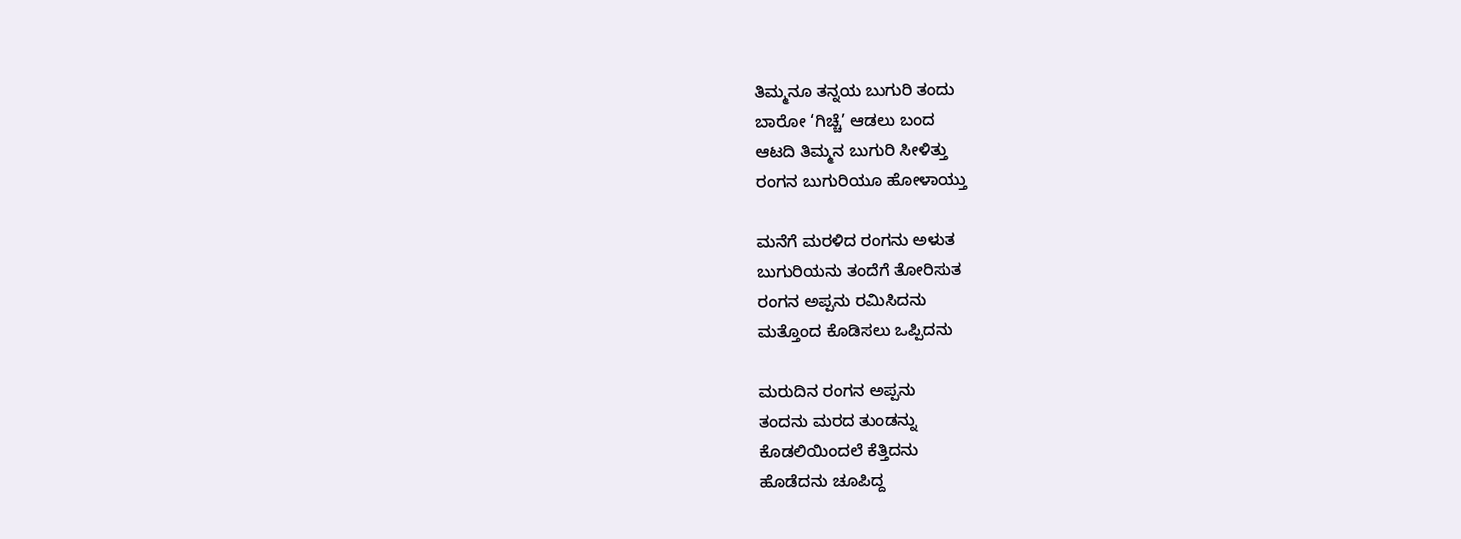ತಿಮ್ಮನೂ ತನ್ನಯ ಬುಗುರಿ ತಂದು
ಬಾರೋ ‘ಗಿಚ್ಚೆ’ ಆಡಲು ಬಂದ
ಆಟದಿ ತಿಮ್ಮನ ಬುಗುರಿ ಸೀಳಿತ್ತು
ರಂಗನ ಬುಗುರಿಯೂ ಹೋಳಾಯ್ತು

ಮನೆಗೆ ಮರಳಿದ ರಂಗನು ಅಳುತ
ಬುಗುರಿಯನು ತಂದೆಗೆ ತೋರಿಸುತ
ರಂಗನ ಅಪ್ಪನು ರಮಿಸಿದನು
ಮತ್ತೊಂದ ಕೊಡಿಸಲು ಒಪ್ಪಿದನು

ಮರುದಿನ ರಂಗನ ಅಪ್ಪನು
ತಂದನು ಮರದ ತುಂಡನ್ನು
ಕೊಡಲಿಯಿಂದಲೆ ಕೆತ್ತಿದನು
ಹೊಡೆದನು ಚೂಪಿದ್ದ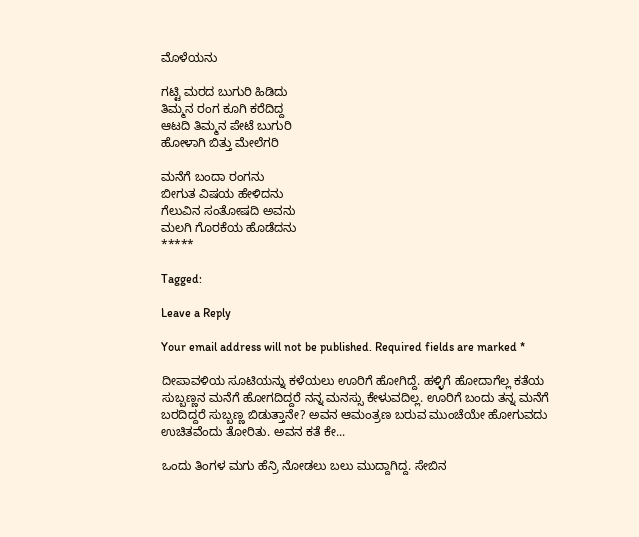ಮೊಳೆಯನು

ಗಟ್ಟಿ ಮರದ ಬುಗುರಿ ಹಿಡಿದು
ತಿಮ್ಮನ ರಂಗ ಕೂಗಿ ಕರೆದಿದ್ದ
ಆಟದಿ ತಿಮ್ಮನ ಪೇಟೆ ಬುಗುರಿ
ಹೋಳಾಗಿ ಬಿತ್ತು ಮೇಲೆಗರಿ

ಮನೆಗೆ ಬಂದಾ ರಂಗನು
ಬೀಗುತ ವಿಷಯ ಹೇಳಿದನು
ಗೆಲುವಿನ ಸಂತೋಷದಿ ಅವನು
ಮಲಗಿ ಗೊರಕೆಯ ಹೊಡೆದನು
*****

Tagged:

Leave a Reply

Your email address will not be published. Required fields are marked *

ದೀಪಾವಳಿಯ ಸೂಟಿಯನ್ನು ಕಳೆಯಲು ಊರಿಗೆ ಹೋಗಿದ್ದೆ. ಹಳ್ಳಿಗೆ ಹೋದಾಗೆಲ್ಲ ಕತೆಯ ಸುಬ್ಬಣ್ಣನ ಮನೆಗೆ ಹೋಗದಿದ್ದರೆ ನನ್ನ ಮನಸ್ಸು ಕೇಳುವದಿಲ್ಲ. ಊರಿಗೆ ಬಂದು ತನ್ನ ಮನೆಗೆ ಬರದಿದ್ದರೆ ಸುಬ್ಬಣ್ಣ ಬಿಡುತ್ತಾನೇ? ಅವನ ಆಮಂತ್ರಣ ಬರುವ ಮುಂಚೆಯೇ ಹೋಗುವದು ಉಚಿತವೆಂದು ತೋರಿತು. ಅವನ ಕತೆ ಕೇ...

ಒಂದು ತಿಂಗಳ ಮಗು ಹೆನ್ರಿ ನೋಡಲು ಬಲು ಮುದ್ದಾಗಿದ್ದ. ಸೇಬಿನ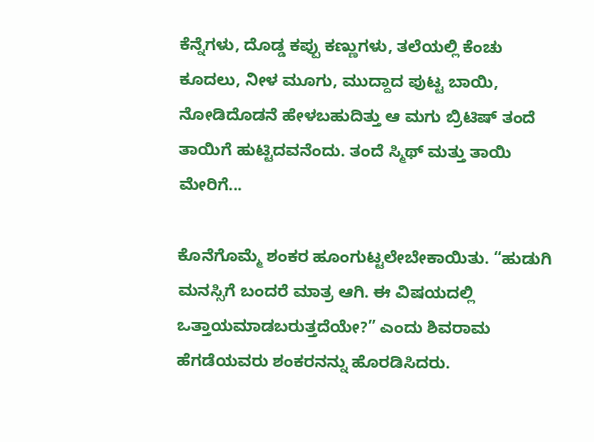ಕೆನ್ನೆಗಳು, ದೊಡ್ಡ ಕಪ್ಪು ಕಣ್ಣುಗಳು, ತಲೆಯಲ್ಲಿ ಕೆಂಚು ಕೂದಲು, ನೀಳ ಮೂಗು, ಮುದ್ದಾದ ಪುಟ್ಟ ಬಾಯಿ, ನೋಡಿದೊಡನೆ ಹೇಳಬಹುದಿತ್ತು ಆ ಮಗು ಬ್ರಿಟಿಷ್ ತಂದೆ ತಾಯಿಗೆ ಹುಟ್ಟಿದವನೆಂದು. ತಂದೆ ಸ್ಮಿಥ್ ಮತ್ತು ತಾಯಿ ಮೇರಿಗೆ...

ಕೊನೆಗೊಮ್ಮೆ ಶಂಕರ ಹೂಂಗುಟ್ಟಲೇಬೇಕಾಯಿತು. “ಹುಡುಗಿ ಮನಸ್ಸಿಗೆ ಬಂದರೆ ಮಾತ್ರ ಆಗಿ. ಈ ವಿಷಯದಲ್ಲಿ ಒತ್ತಾಯಮಾಡಬರುತ್ತದೆಯೇ?” ಎಂದು ಶಿವರಾಮ ಹೆಗಡೆಯವರು ಶಂಕರನನ್ನು ಹೊರಡಿಸಿದರು.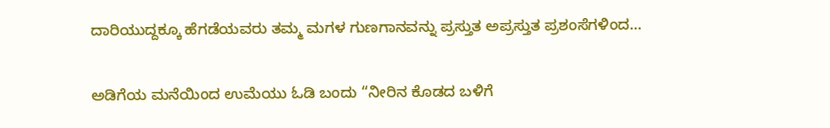ದಾರಿಯುದ್ದಕ್ಕೂ ಹೆಗಡೆಯವರು ತಮ್ಮ ಮಗಳ ಗುಣಗಾನವನ್ನು ಪ್ರಸ್ತುತ ಅಪ್ರಸ್ತುತ ಪ್ರಶಂಸೆಗಳಿಂದ...

ಅಡಿಗೆಯ ಮನೆಯಿಂದ ಉಮೆಯು ಓಡಿ ಬಂದು “ನೀರಿನ ಕೊಡದ ಬಳಿಗೆ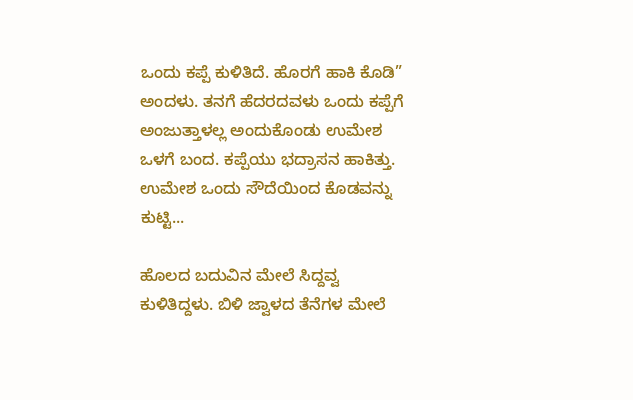ಒಂದು ಕಪ್ಪೆ ಕುಳಿತಿದೆ. ಹೊರಗೆ ಹಾಕಿ ಕೊಡಿ” ಅಂದಳು. ತನಗೆ ಹೆದರದವಳು ಒಂದು ಕಪ್ಪೆಗೆ ಅಂಜುತ್ತಾಳಲ್ಲ ಅಂದುಕೊಂಡು ಉಮೇಶ ಒಳಗೆ ಬಂದ. ಕಪ್ಪೆಯು ಭದ್ರಾಸನ ಹಾಕಿತ್ತು. ಉಮೇಶ ಒಂದು ಸೌದೆಯಿಂದ ಕೊಡವನ್ನು ಕುಟ್ಟಿ...

ಹೊಲದ ಬದುವಿನ ಮೇಲೆ ಸಿದ್ದವ್ವ ಕುಳಿತಿದ್ದಳು. ಬಿಳಿ ಜ್ವಾಳದ ತೆನೆಗಳ ಮೇಲೆ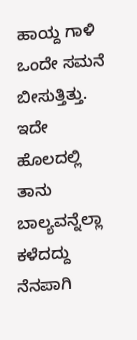ಹಾಯ್ದ ಗಾಳಿ ಒಂದೇ ಸಮನೆ ಬೀಸುತ್ತಿತ್ತು. ಇದೇ ಹೊಲದಲ್ಲಿ ತಾನು ಬಾಲ್ಯವನ್ನೆಲ್ಲಾ ಕಳೆದದ್ದು ನೆನಪಾಗಿ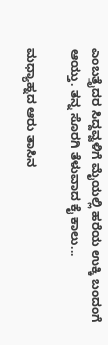ಎಂಬತ್ತೈದರ ಸಿದ್ದವ್ವಳಿಗೆ ಮೈಯಲ್ಲಿ ಹರೆಯ ಉಕ್ಕಿ ಬಂದಂಗೆ ಆಯ್ತು. ತನ್ನ ಸೊರಗಿ ತೆಳುವಾದ ಕೈ ಕಾಲು...

ಮಧ್ಯಾಹ್ನದ ಆರು ತಾಸಿನ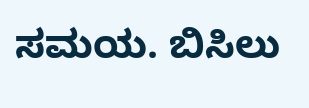ಸಮಯ. ಬಿಸಿಲು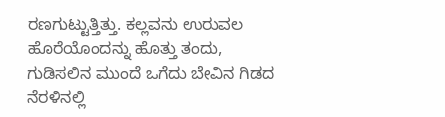ರಣಗುಟ್ಟುತ್ತಿತ್ತು. ಕಲ್ಲವನು ಉರುವಲ ಹೊರೆಯೊಂದನ್ನು ಹೊತ್ತು ತಂದು, ಗುಡಿಸಲಿನ ಮುಂದೆ ಒಗೆದು ಬೇವಿನ ಗಿಡದ ನೆರಳಿನಲ್ಲಿ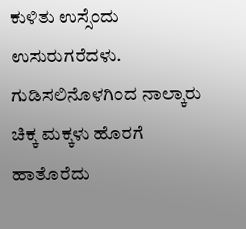ಕುಳಿತು ಉಸ್ಸೆಂದು ಉಸುರುಗರೆದಳು. ಗುಡಿಸಲಿನೊಳಗಿಂದ ನಾಲ್ಕಾರು ಚಿಕ್ಕ ಮಕ್ಕಳು ಹೊರಗೆ ಹಾತೊರೆದು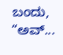ಬಂದು, “ಅವ್...